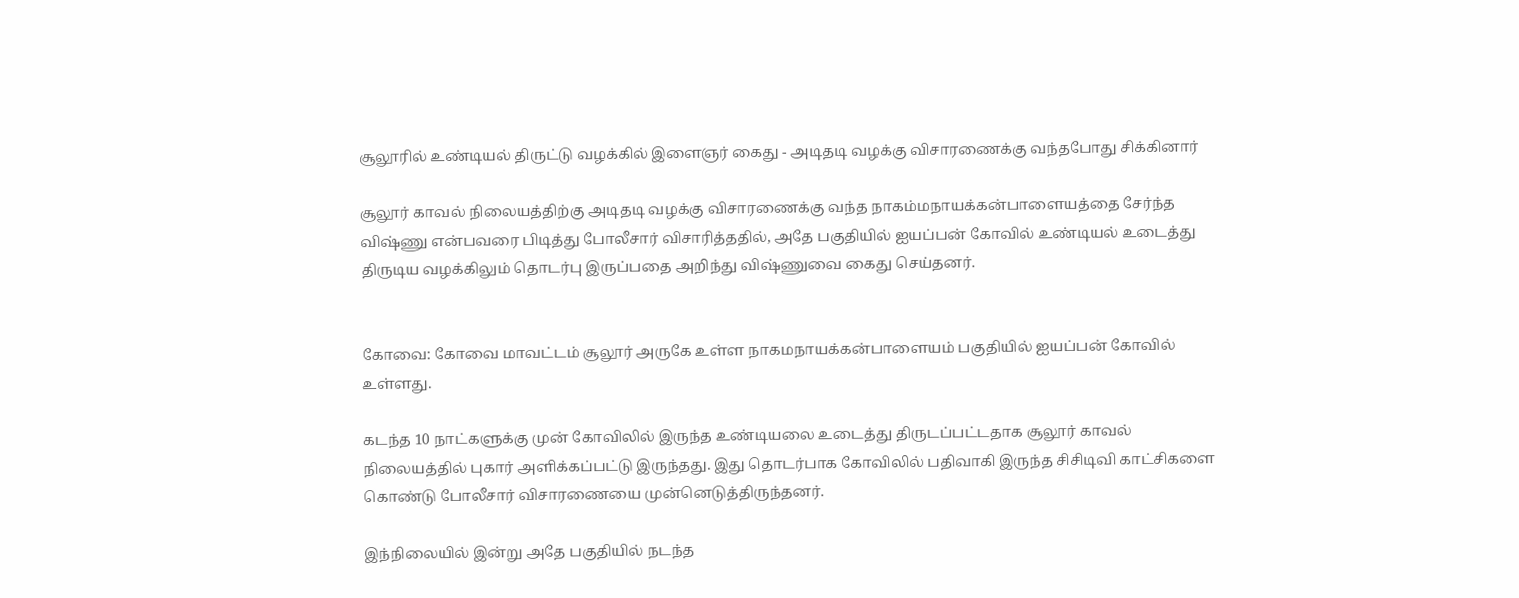சூலூரில் உண்டியல் திருட்டு வழக்கில் இளைஞர் கைது - அடிதடி வழக்கு விசாரணைக்கு வந்தபோது சிக்கினார்

சூலூர் காவல் நிலையத்திற்கு அடிதடி வழக்கு விசாரணைக்கு வந்த நாகம்மநாயக்கன்பாளையத்தை சேர்ந்த விஷ்ணு என்பவரை பிடித்து போலீசார் விசாரித்ததில், அதே பகுதியில் ஐயப்பன் கோவில் உண்டியல் உடைத்து திருடிய வழக்கிலும் தொடர்பு இருப்பதை அறிந்து விஷ்ணுவை கைது செய்தனர்.


கோவை: கோவை மாவட்டம் சூலூர் அருகே உள்ள நாகமநாயக்கன்பாளையம் பகுதியில் ஐயப்பன் கோவில் உள்ளது.

கடந்த 10 நாட்களுக்கு முன் கோவிலில் இருந்த உண்டியலை உடைத்து திருடப்பட்டதாக சூலூர் காவல் நிலையத்தில் புகார் அளிக்கப்பட்டு இருந்தது. இது தொடர்பாக கோவிலில் பதிவாகி இருந்த சிசிடிவி காட்சிகளை கொண்டு போலீசார் விசாரணையை முன்னெடுத்திருந்தனர்.

இந்நிலையில் இன்று அதே பகுதியில் நடந்த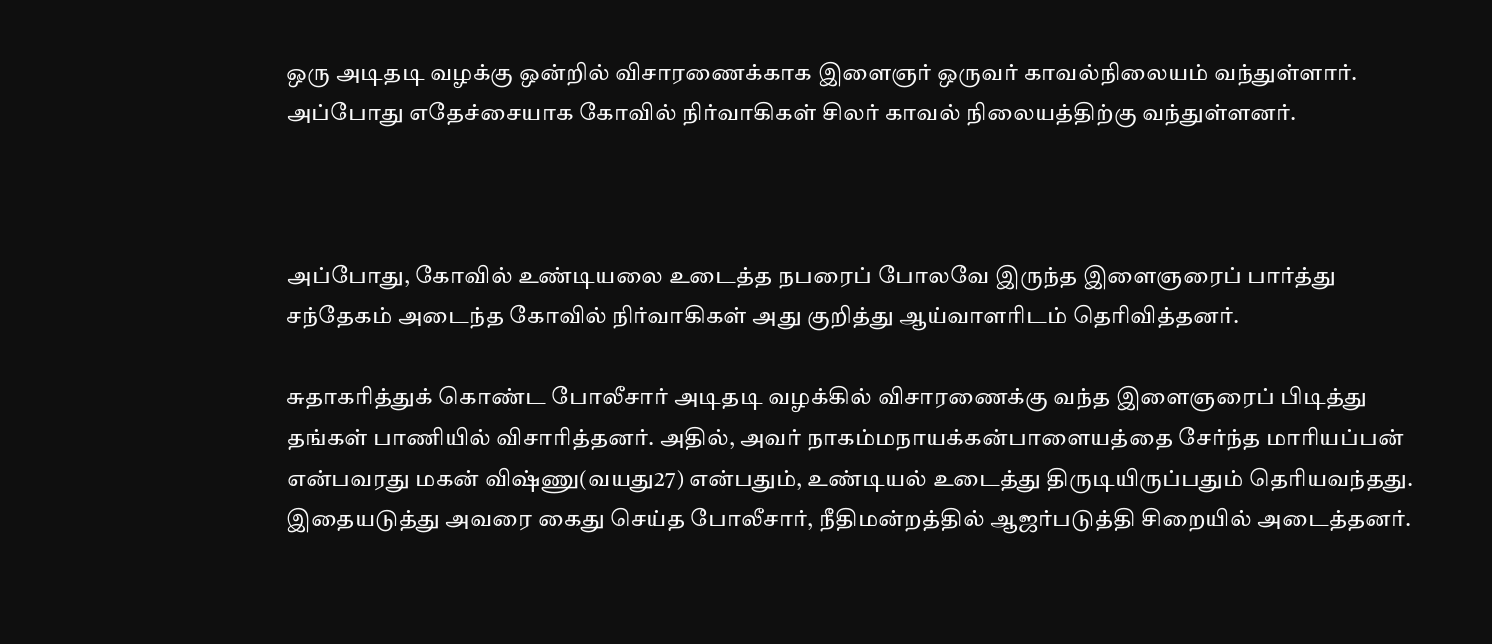ஒரு அடிதடி வழக்கு ஒன்றில் விசாரணைக்காக இளைஞர் ஒருவர் காவல்நிலையம் வந்துள்ளார். அப்போது எதேச்சையாக கோவில் நிர்வாகிகள் சிலர் காவல் நிலையத்திற்கு வந்துள்ளனர்.



அப்போது, கோவில் உண்டியலை உடைத்த நபரைப் போலவே இருந்த இளைஞரைப் பார்த்து சந்தேகம் அடைந்த கோவில் நிர்வாகிகள் அது குறித்து ஆய்வாளரிடம் தெரிவித்தனர்.

சுதாகரித்துக் கொண்ட போலீசார் அடிதடி வழக்கில் விசாரணைக்கு வந்த இளைஞரைப் பிடித்து தங்கள் பாணியில் விசாரித்தனர். அதில், அவர் நாகம்மநாயக்கன்பாளையத்தை சேர்ந்த மாரியப்பன் என்பவரது மகன் விஷ்ணு(வயது27) என்பதும், உண்டியல் உடைத்து திருடியிருப்பதும் தெரியவந்தது. இதையடுத்து அவரை கைது செய்த போலீசார், நீதிமன்றத்தில் ஆஜர்படுத்தி சிறையில் அடைத்தனர்.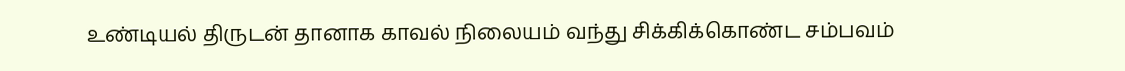உண்டியல் திருடன் தானாக காவல் நிலையம் வந்து சிக்கிக்கொண்ட சம்பவம்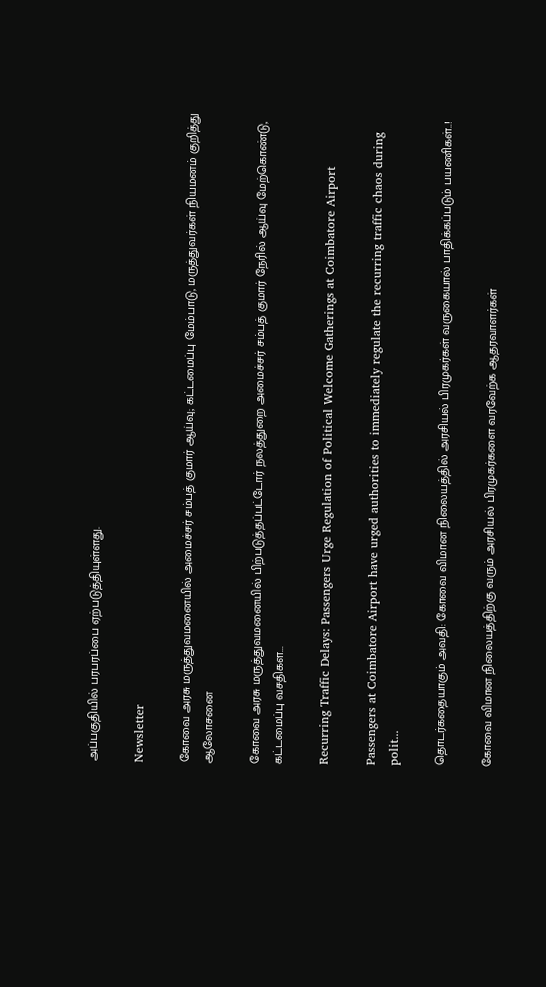அப்பகுதியில் பரபரப்பை ஏற்படுத்தியுள்ளது.

Newsletter

கோவை அரசு மருத்துவமனையில் அமைச்சர் சம்பத் குமார் ஆய்வு; கட்டமைப்பு மேம்பாடு, மருத்துவர்கள் நியமனம் குறித்து ஆலோசனை

கோவை அரசு மருத்துவமனையில் பிற்படுத்தப்பட்டோர் நலத்துறை அமைச்சர் சம்பத் குமார் நேரில் ஆய்வு மேற்கொண்டு, கட்டமைப்பு வசதிகள...

Recurring Traffic Delays: Passengers Urge Regulation of Political Welcome Gatherings at Coimbatore Airport

Passengers at Coimbatore Airport have urged authorities to immediately regulate the recurring traffic chaos during polit...

தொடர்கதையாகும் அவதி: கோவை விமான நிலையத்தில் அரசியல் பிரமுகர்கள் வருகையால் பாதிக்கப்படும் பயணிகள்..!

கோவை விமான நிலையத்திற்கு வரும் அரசியல் பிரமுகர்களை வரவேற்க ஆதரவாளர்கள்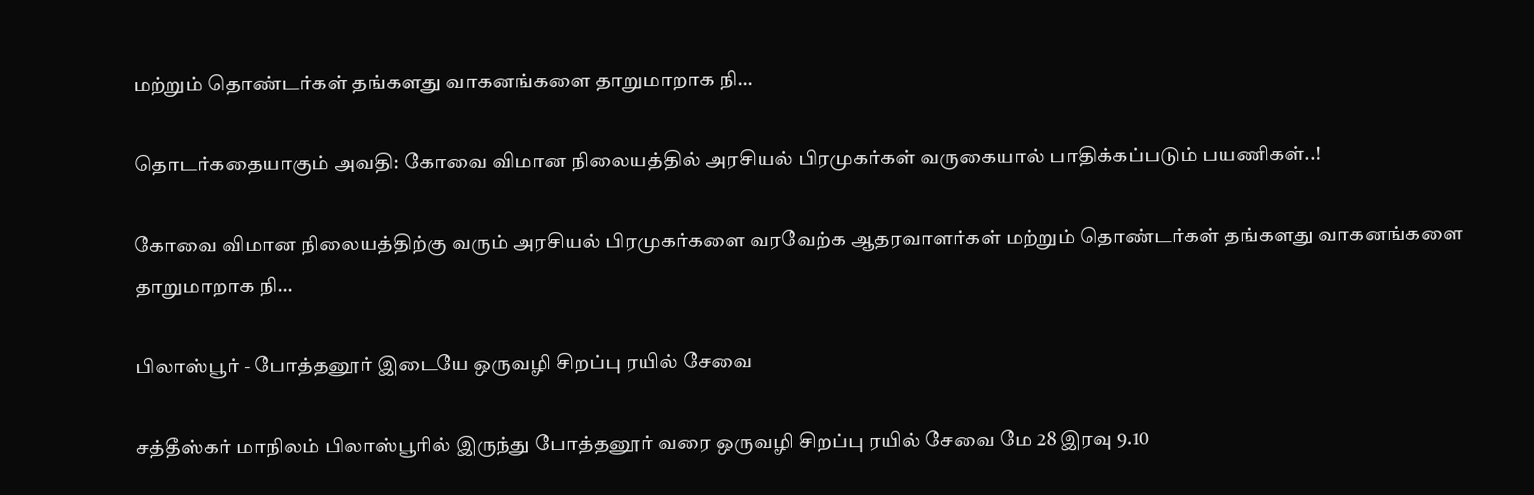மற்றும் தொண்டர்கள் தங்களது வாகனங்களை தாறுமாறாக நி...

தொடர்கதையாகும் அவதி: கோவை விமான நிலையத்தில் அரசியல் பிரமுகர்கள் வருகையால் பாதிக்கப்படும் பயணிகள்..!

கோவை விமான நிலையத்திற்கு வரும் அரசியல் பிரமுகர்களை வரவேற்க ஆதரவாளர்கள் மற்றும் தொண்டர்கள் தங்களது வாகனங்களை தாறுமாறாக நி...

பிலாஸ்பூர் - போத்தனூர் இடையே ஒருவழி சிறப்பு ரயில் சேவை

சத்தீஸ்கர் மாநிலம் பிலாஸ்பூரில் இருந்து போத்தனூர் வரை ஒருவழி சிறப்பு ரயில் சேவை மே 28 இரவு 9.10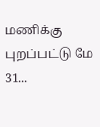மணிக்கு புறப்பட்டு மே 31...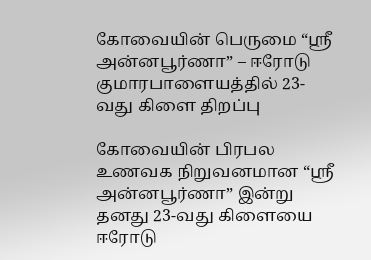கோவையின் பெருமை “ஸ்ரீ அன்னபூர்ணா” – ஈரோடு குமாரபாளையத்தில் 23-வது கிளை திறப்பு

கோவையின் பிரபல உணவக நிறுவனமான “ஸ்ரீ அன்னபூர்ணா” இன்று தனது 23-வது கிளையை ஈரோடு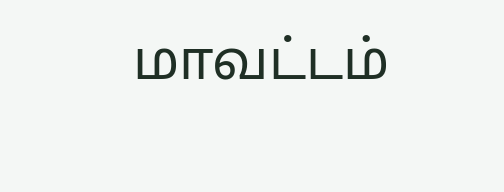மாவட்டம்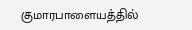குமாரபாளையத்தில்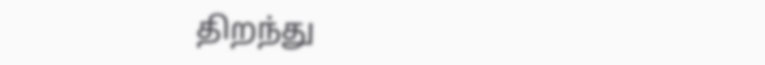திறந்து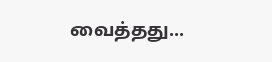வைத்தது...